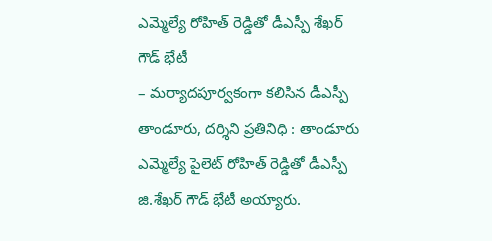ఎమ్మెల్యే రోహిత్ రెడ్డితో డీఎస్పీ శేఖర్ గౌడ్ భేటీ
– మర్యాదపూర్వకంగా కలిసిన డీఎస్పీ
తాండూరు, దర్శిని ప్రతినిధి : తాండూరు ఎమ్మెల్యే పైలెట్ రోహిత్ రెడ్డితో డీఎస్పీ జి.శేఖర్ గౌడ్ భేటీ అయ్యారు.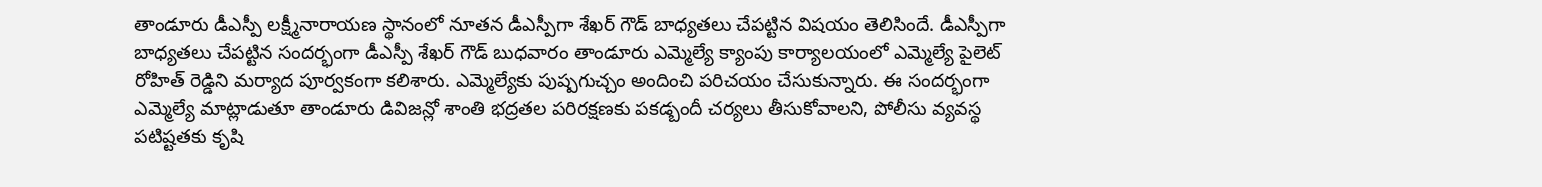తాండూరు డీఎస్పీ లక్ష్మీనారాయణ స్థానంలో నూతన డీఎస్పీగా శేఖర్ గౌడ్ బాధ్యతలు చేపట్టిన విషయం తెలిసిందే. డీఎస్పీగా బాధ్యతలు చేపట్టిన సందర్భంగా డీఎస్పీ శేఖర్ గౌడ్ బుధవారం తాండూరు ఎమ్మెల్యే క్యాంపు కార్యాలయంలో ఎమ్మెల్యే పైలెట్ రోహిత్ రెడ్డిని మర్యాద పూర్వకంగా కలిశారు. ఎమ్మెల్యేకు పుష్పగుచ్చం అందించి పరిచయం చేసుకున్నారు. ఈ సందర్భంగా ఎమ్మెల్యే మాట్లాడుతూ తాండూరు డివిజన్లో శాంతి భద్రతల పరిరక్షణకు పకడ్బందీ చర్యలు తీసుకోవాలని, పోలీసు వ్యవస్థ పటిష్టతకు కృషి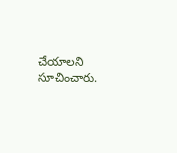చేయాలని సూచించారు.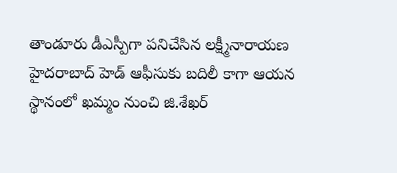తాండూరు డీఎస్పీగా పనిచేసిన లక్ష్మీనారాయణ హైదరాబాద్ హెడ్ ఆఫీసుకు బదిలీ కాగా ఆయన స్థానంలో ఖమ్మం నుంచి జి.శేఖర్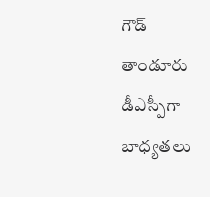గౌడ్ తాండూరు డీఎస్పీగా బాధ్యతలు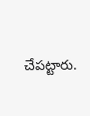చేపట్టారు.